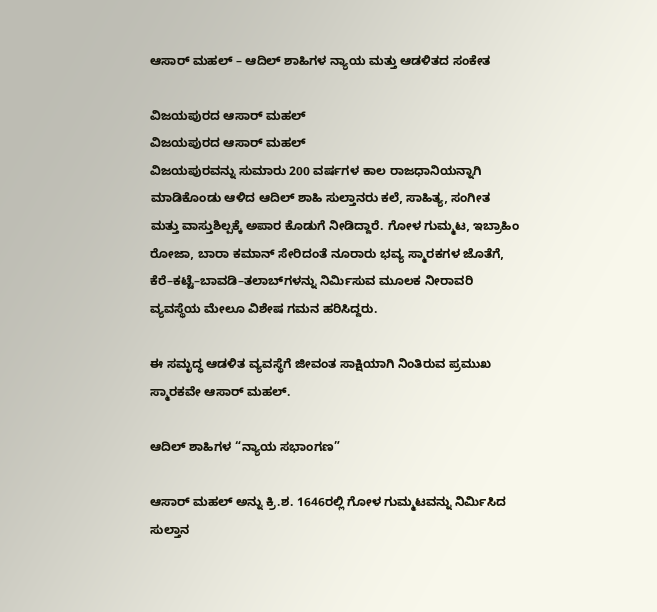ಆಸಾರ್ ಮಹಲ್ – ಆದಿಲ್ ಶಾಹಿಗಳ ನ್ಯಾಯ ಮತ್ತು ಆಡಳಿತದ ಸಂಕೇತ

ವಿಜಯಪುರದ ಆಸಾರ್ ಮಹಲ್
ವಿಜಯಪುರದ ಆಸಾರ್ ಮಹಲ್
ವಿಜಯಪುರವನ್ನು ಸುಮಾರು 200 ವರ್ಷಗಳ ಕಾಲ ರಾಜಧಾನಿಯನ್ನಾಗಿ ಮಾಡಿಕೊಂಡು ಆಳಿದ ಆದಿಲ್ ಶಾಹಿ ಸುಲ್ತಾನರು ಕಲೆ, ಸಾಹಿತ್ಯ, ಸಂಗೀತ ಮತ್ತು ವಾಸ್ತುಶಿಲ್ಪಕ್ಕೆ ಅಪಾರ ಕೊಡುಗೆ ನೀಡಿದ್ದಾರೆ. ಗೋಳ ಗುಮ್ಮಟ, ಇಬ್ರಾಹಿಂ ರೋಜಾ, ಬಾರಾ ಕಮಾನ್ ಸೇರಿದಂತೆ ನೂರಾರು ಭವ್ಯ ಸ್ಮಾರಕಗಳ ಜೊತೆಗೆ, ಕೆರೆ–ಕಟ್ಟೆ–ಬಾವಡಿ–ತಲಾಬ್‌ಗಳನ್ನು ನಿರ್ಮಿಸುವ ಮೂಲಕ ನೀರಾವರಿ ವ್ಯವಸ್ಥೆಯ ಮೇಲೂ ವಿಶೇಷ ಗಮನ ಹರಿಸಿದ್ದರು.

ಈ ಸಮೃದ್ಧ ಆಡಳಿತ ವ್ಯವಸ್ಥೆಗೆ ಜೀವಂತ ಸಾಕ್ಷಿಯಾಗಿ ನಿಂತಿರುವ ಪ್ರಮುಖ ಸ್ಮಾರಕವೇ ಆಸಾರ್ ಮಹಲ್.

ಆದಿಲ್ ಶಾಹಿಗಳ “ನ್ಯಾಯ ಸಭಾಂಗಣ”

ಆಸಾರ್ ಮಹಲ್ ಅನ್ನು ಕ್ರಿ.ಶ. 1646ರಲ್ಲಿ ಗೋಳ ಗುಮ್ಮಟವನ್ನು ನಿರ್ಮಿಸಿದ ಸುಲ್ತಾನ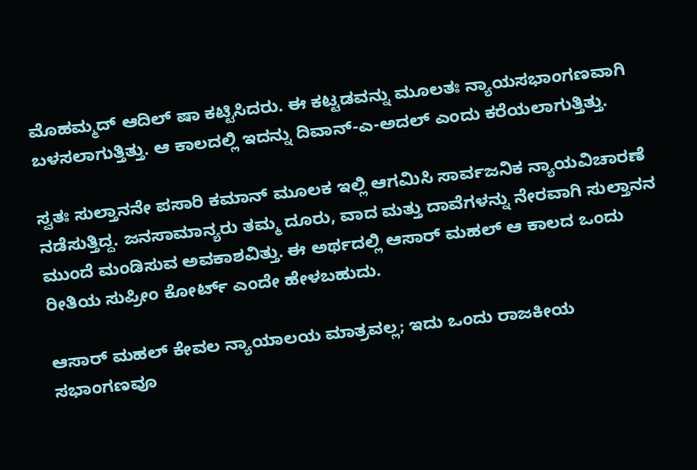ಮೊಹಮ್ಮದ್ ಆದಿಲ್ ಷಾ ಕಟ್ಟಿಸಿದರು. ಈ ಕಟ್ಟಡವನ್ನು ಮೂಲತಃ ನ್ಯಾಯಸಭಾಂಗಣವಾಗಿ ಬಳಸಲಾಗುತ್ತಿತ್ತು. ಆ ಕಾಲದಲ್ಲಿ ಇದನ್ನು ದಿವಾನ್-ಎ-ಅದಲ್ ಎಂದು ಕರೆಯಲಾಗುತ್ತಿತ್ತು.

ಸ್ವತಃ ಸುಲ್ತಾನನೇ ಪಸಾರಿ ಕಮಾನ್ ಮೂಲಕ ಇಲ್ಲಿ ಆಗಮಿಸಿ ಸಾರ್ವಜನಿಕ ನ್ಯಾಯವಿಚಾರಣೆ ನಡೆಸುತ್ತಿದ್ದ. ಜನಸಾಮಾನ್ಯರು ತಮ್ಮ ದೂರು, ವಾದ ಮತ್ತು ದಾವೆಗಳನ್ನು ನೇರವಾಗಿ ಸುಲ್ತಾನನ ಮುಂದೆ ಮಂಡಿಸುವ ಅವಕಾಶವಿತ್ತು. ಈ ಅರ್ಥದಲ್ಲಿ ಆಸಾರ್ ಮಹಲ್ ಆ ಕಾಲದ ಒಂದು ರೀತಿಯ ಸುಪ್ರೀಂ ಕೋರ್ಟ್ ಎಂದೇ ಹೇಳಬಹುದು.

ಆಸಾರ್ ಮಹಲ್ ಕೇವಲ ನ್ಯಾಯಾಲಯ ಮಾತ್ರವಲ್ಲ; ಇದು ಒಂದು ರಾಜಕೀಯ ಸಭಾಂಗಣವೂ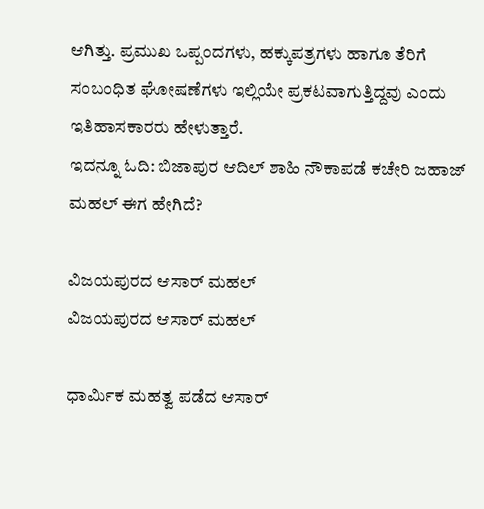ಆಗಿತ್ತು. ಪ್ರಮುಖ ಒಪ್ಪಂದಗಳು, ಹಕ್ಕುಪತ್ರಗಳು ಹಾಗೂ ತೆರಿಗೆ ಸಂಬಂಧಿತ ಘೋಷಣೆಗಳು ಇಲ್ಲಿಯೇ ಪ್ರಕಟವಾಗುತ್ತಿದ್ದವು ಎಂದು ಇತಿಹಾಸಕಾರರು ಹೇಳುತ್ತಾರೆ.
ಇದನ್ನೂ ಓದಿ: ಬಿಜಾಪುರ ಆದಿಲ್ ಶಾಹಿ ನೌಕಾಪಡೆ ಕಚೇರಿ ಜಹಾಜ್ ಮಹಲ್ ಈಗ ಹೇಗಿದೆ?

ವಿಜಯಪುರದ ಆಸಾರ್ ಮಹಲ್
ವಿಜಯಪುರದ ಆಸಾರ್ ಮಹಲ್

ಧಾರ್ಮಿಕ ಮಹತ್ವ ಪಡೆದ ಆಸಾರ್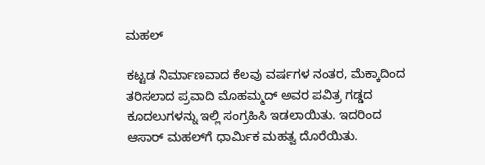ಮಹಲ್

ಕಟ್ಟಡ ನಿರ್ಮಾಣವಾದ ಕೆಲವು ವರ್ಷಗಳ ನಂತರ, ಮೆಕ್ಕಾದಿಂದ ತರಿಸಲಾದ ಪ್ರವಾದಿ ಮೊಹಮ್ಮದ್ ಅವರ ಪವಿತ್ರ ಗಡ್ಡದ ಕೂದಲುಗಳನ್ನು ಇಲ್ಲಿ ಸಂಗ್ರಹಿಸಿ ಇಡಲಾಯಿತು. ಇದರಿಂದ ಆಸಾರ್ ಮಹಲ್‌ಗೆ ಧಾರ್ಮಿಕ ಮಹತ್ವ ದೊರೆಯಿತು.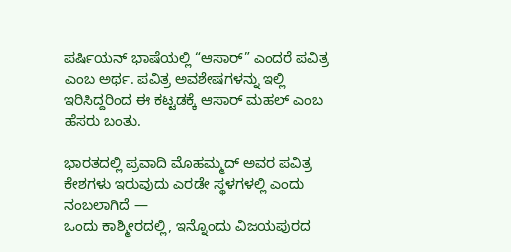ಪರ್ಷಿಯನ್ ಭಾಷೆಯಲ್ಲಿ “ಆಸಾರ್” ಎಂದರೆ ಪವಿತ್ರ ಎಂಬ ಅರ್ಥ. ಪವಿತ್ರ ಅವಶೇಷಗಳನ್ನು ಇಲ್ಲಿ ಇರಿಸಿದ್ದರಿಂದ ಈ ಕಟ್ಟಡಕ್ಕೆ ಆಸಾರ್ ಮಹಲ್ ಎಂಬ ಹೆಸರು ಬಂತು.

ಭಾರತದಲ್ಲಿ ಪ್ರವಾದಿ ಮೊಹಮ್ಮದ್ ಅವರ ಪವಿತ್ರ ಕೇಶಗಳು ಇರುವುದು ಎರಡೇ ಸ್ಥಳಗಳಲ್ಲಿ ಎಂದು ನಂಬಲಾಗಿದೆ —
ಒಂದು ಕಾಶ್ಮೀರದಲ್ಲಿ, ಇನ್ನೊಂದು ವಿಜಯಪುರದ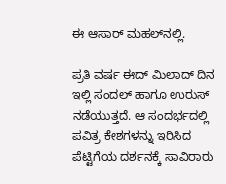ಈ ಆಸಾರ್ ಮಹಲ್‌ನಲ್ಲಿ.

ಪ್ರತಿ ವರ್ಷ ಈದ್ ಮಿಲಾದ್ ದಿನ ಇಲ್ಲಿ ಸಂದಲ್ ಹಾಗೂ ಉರುಸ್ ನಡೆಯುತ್ತದೆ. ಆ ಸಂದರ್ಭದಲ್ಲಿ ಪವಿತ್ರ ಕೇಶಗಳನ್ನು ಇರಿಸಿದ ಪೆಟ್ಟಿಗೆಯ ದರ್ಶನಕ್ಕೆ ಸಾವಿರಾರು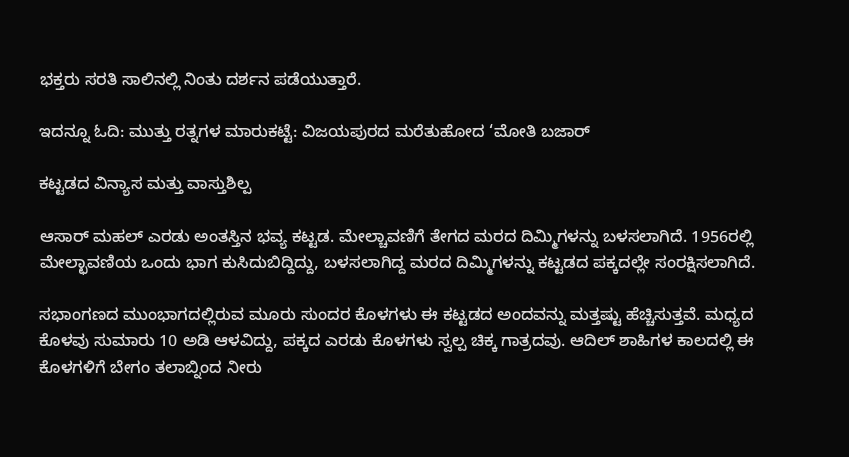ಭಕ್ತರು ಸರತಿ ಸಾಲಿನಲ್ಲಿ ನಿಂತು ದರ್ಶನ ಪಡೆಯುತ್ತಾರೆ.

ಇದನ್ನೂ ಓದಿ: ಮುತ್ತು ರತ್ನಗಳ ಮಾರುಕಟ್ಟೆ: ವಿಜಯಪುರದ ಮರೆತುಹೋದ ‘ಮೋತಿ ಬಜಾರ್

ಕಟ್ಟಡದ ವಿನ್ಯಾಸ ಮತ್ತು ವಾಸ್ತುಶಿಲ್ಪ

ಆಸಾರ್ ಮಹಲ್ ಎರಡು ಅಂತಸ್ತಿನ ಭವ್ಯ ಕಟ್ಟಡ. ಮೇಲ್ಚಾವಣಿಗೆ ತೇಗದ ಮರದ ದಿಮ್ಮಿಗಳನ್ನು ಬಳಸಲಾಗಿದೆ. 1956ರಲ್ಲಿ ಮೇಲ್ಛಾವಣಿಯ ಒಂದು ಭಾಗ ಕುಸಿದುಬಿದ್ದಿದ್ದು, ಬಳಸಲಾಗಿದ್ದ ಮರದ ದಿಮ್ಮಿಗಳನ್ನು ಕಟ್ಟಡದ ಪಕ್ಕದಲ್ಲೇ ಸಂರಕ್ಷಿಸಲಾಗಿದೆ.

ಸಭಾಂಗಣದ ಮುಂಭಾಗದಲ್ಲಿರುವ ಮೂರು ಸುಂದರ ಕೊಳಗಳು ಈ ಕಟ್ಟಡದ ಅಂದವನ್ನು ಮತ್ತಷ್ಟು ಹೆಚ್ಚಿಸುತ್ತವೆ. ಮಧ್ಯದ ಕೊಳವು ಸುಮಾರು 10 ಅಡಿ ಆಳವಿದ್ದು, ಪಕ್ಕದ ಎರಡು ಕೊಳಗಳು ಸ್ವಲ್ಪ ಚಿಕ್ಕ ಗಾತ್ರದವು. ಆದಿಲ್ ಶಾಹಿಗಳ ಕಾಲದಲ್ಲಿ ಈ ಕೊಳಗಳಿಗೆ ಬೇಗಂ ತಲಾಬ್ನಿಂದ ನೀರು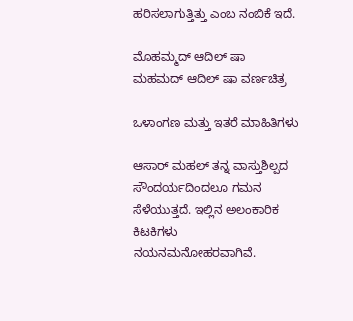ಹರಿಸಲಾಗುತ್ತಿತ್ತು ಎಂಬ ನಂಬಿಕೆ ಇದೆ.

ಮೊಹಮ್ಮದ್ ಆದಿಲ್ ಷಾ
ಮಹಮದ್ ಆದಿಲ್ ಷಾ ವರ್ಣಚಿತ್ರ

ಒಳಾಂಗಣ ಮತ್ತು ಇತರೆ ಮಾಹಿತಿಗಳು

ಆಸಾರ್ ಮಹಲ್ ತನ್ನ ವಾಸ್ತುಶಿಲ್ಪದ ಸೌಂದರ್ಯದಿಂದಲೂ ಗಮನ ಸೆಳೆಯುತ್ತದೆ. ಇಲ್ಲಿನ ಅಲಂಕಾರಿಕ ಕಿಟಕಿಗಳು ನಯನಮನೋಹರವಾಗಿವೆ.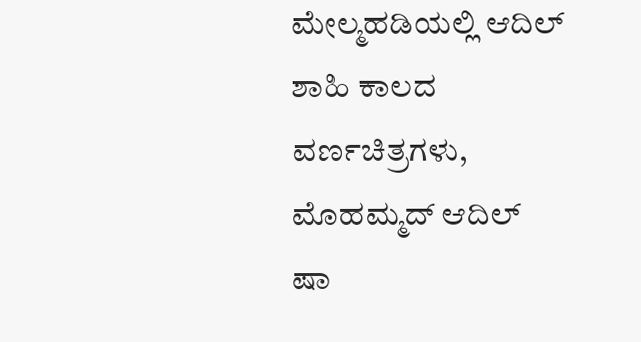ಮೇಲ್ಮಹಡಿಯಲ್ಲಿ ಆದಿಲ್ ಶಾಹಿ ಕಾಲದ ವರ್ಣಚಿತ್ರಗಳು, ಮೊಹಮ್ಮದ್ ಆದಿಲ್ ಷಾ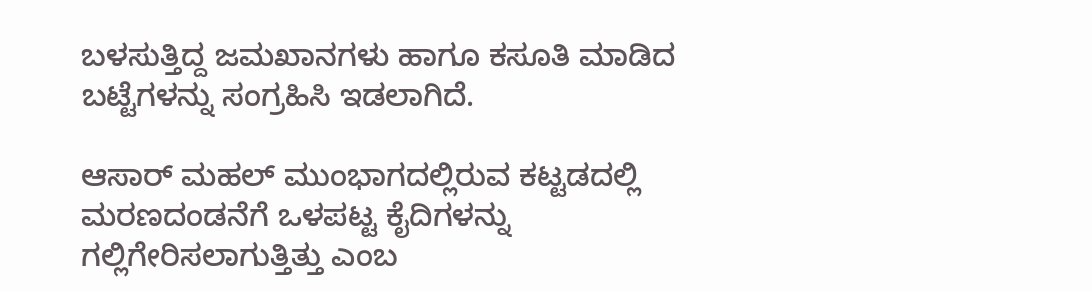ಬಳಸುತ್ತಿದ್ದ ಜಮಖಾನಗಳು ಹಾಗೂ ಕಸೂತಿ ಮಾಡಿದ ಬಟ್ಟೆಗಳನ್ನು ಸಂಗ್ರಹಿಸಿ ಇಡಲಾಗಿದೆ.

ಆಸಾರ್ ಮಹಲ್ ಮುಂಭಾಗದಲ್ಲಿರುವ ಕಟ್ಟಡದಲ್ಲಿ ಮರಣದಂಡನೆಗೆ ಒಳಪಟ್ಟ ಕೈದಿಗಳನ್ನು ಗಲ್ಲಿಗೇರಿಸಲಾಗುತ್ತಿತ್ತು ಎಂಬ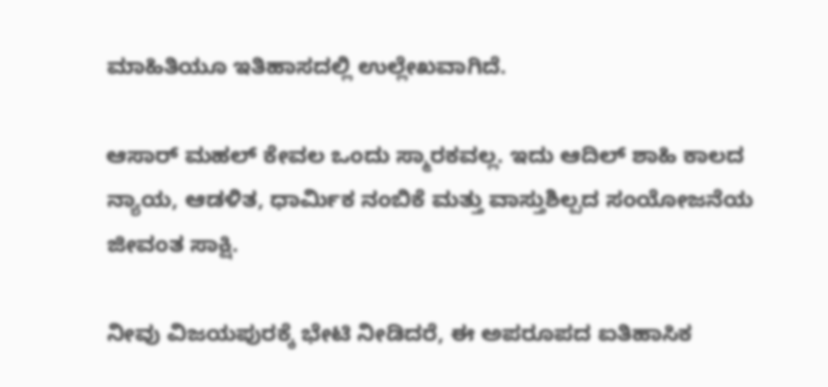ಮಾಹಿತಿಯೂ ಇತಿಹಾಸದಲ್ಲಿ ಉಲ್ಲೇಖವಾಗಿದೆ.

ಆಸಾರ್ ಮಹಲ್ ಕೇವಲ ಒಂದು ಸ್ಮಾರಕವಲ್ಲ. ಇದು ಆದಿಲ್ ಶಾಹಿ ಕಾಲದ ನ್ಯಾಯ, ಆಡಳಿತ, ಧಾರ್ಮಿಕ ನಂಬಿಕೆ ಮತ್ತು ವಾಸ್ತುಶಿಲ್ಪದ ಸಂಯೋಜನೆಯ ಜೀವಂತ ಸಾಕ್ಷಿ.

ನೀವು ವಿಜಯಪುರಕ್ಕೆ ಭೇಟಿ ನೀಡಿದರೆ, ಈ ಅಪರೂಪದ ಐತಿಹಾಸಿಕ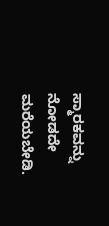ಸ್ಮಾರಕವನ್ನು ನೋಡದೇ ಮರೆಯಬೇಡಿ.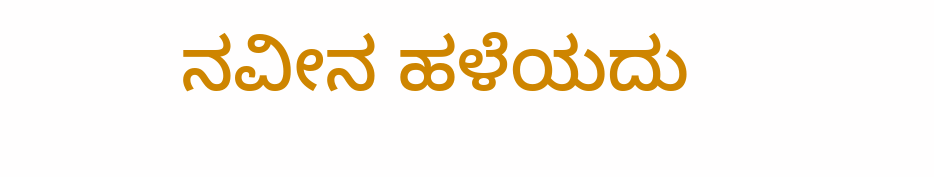ನವೀನ ಹಳೆಯದು